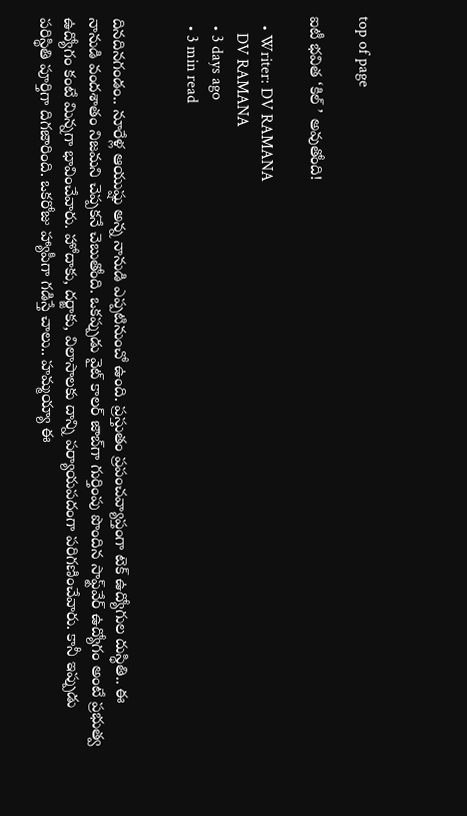top of page

ఐటీ భవిత ‘కిల్ ’ అవుతోంది!

  • Writer: DV RAMANA
    DV RAMANA
  • 3 days ago
  • 3 min read


దినదినగండం.. నూరేళ్ల ఆయుష్షు అన్న నానుడి ఎప్పటినుంచో ఉంది. ప్రస్తుతం ప్రపంచవ్యాప్తంగా టెక్ ఉద్యోగుల దుస్థితి.. ఈ నానుడి వందశాతం నిజమని చెప్పకనే చెబుతోంది. ఒకప్పుడు వైట్ కాలర్ జాబ్‌గా గుర్తింపు పొందిన సాఫ్ట్‌వేర్ ఉద్యోగం అంటే ప్రభుత్వ ఉద్యోగం కంటే మిన్నగా భావించేవారు. హోదాకు, దర్జాకు, విలాసాలకు దాన్ని పర్యాయపదంగా పరిగణించేవారు. కానీ ఇప్పుడు పరిస్థితి పూర్తిగా దిగజారింది. ఒకరోజు హ్యాపీగా గడిస్తే చాలు.. హమ్మయ్యా ఈ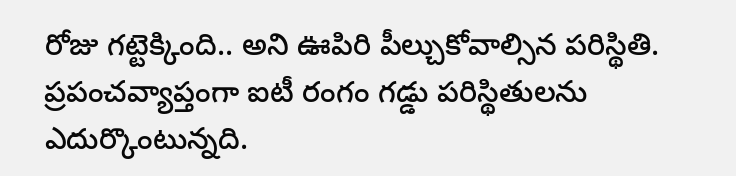రోజు గట్టెక్కింది.. అని ఊపిరి పీల్చుకోవాల్సిన పరిస్థితి. ప్రపంచవ్యాప్తంగా ఐటీ రంగం గడ్డు పరిస్థితులను ఎదుర్కొంటున్నది.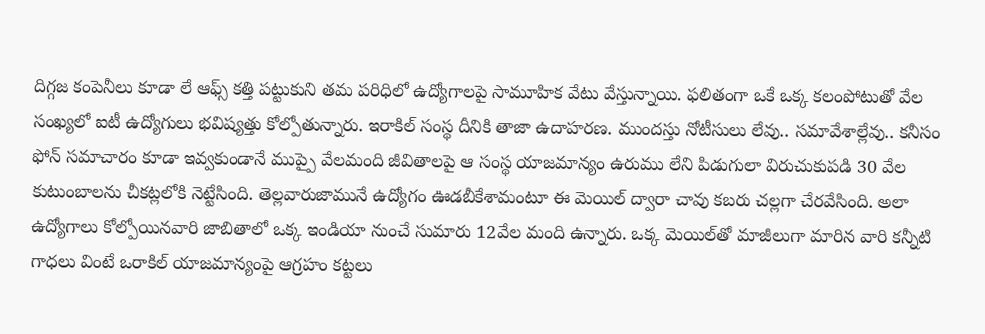దిగ్గజ కంపెనీలు కూడా లే ఆఫ్స్ కత్తి పట్టుకుని తమ పరిధిలో ఉద్యోగాలపై సామూహిక వేటు వేస్తున్నాయి. ఫలితంగా ఒకే ఒక్క కలంపోటుతో వేల సంఖ్యలో ఐటీ ఉద్యోగులు భవిష్యత్తు కోల్పోతున్నారు. ఇరాకిల్ సంస్థ దీనికి తాజా ఉదాహరణ. ముందస్తు నోటీసులు లేవు.. సమావేశాల్లేవు.. కనీసం ఫోన్ సమాచారం కూడా ఇవ్వకుండానే ముప్పై వేలమంది జీవితాలపై ఆ సంస్థ యాజమాన్యం ఉరుము లేని పిడుగులా విరుచుకుపడి 30 వేల కుటుంబాలను చీకట్లలోకి నెట్టేసింది. తెల్లవారుజామునే ఉద్యోగం ఊడబీకేశామంటూ ఈ మెయిల్ ద్వారా చావు కబరు చల్లగా చేరవేసింది. అలా ఉద్యోగాలు కోల్పోయినవారి జాబితాలో ఒక్క ఇండియా నుంచే సుమారు 12వేల మంది ఉన్నారు. ఒక్క మెయిల్‌తో మాజీలుగా మారిన వారి కన్నీటి గాధలు వింటే ఒరాకిల్ యాజమాన్యంపై ఆగ్రహం కట్టలు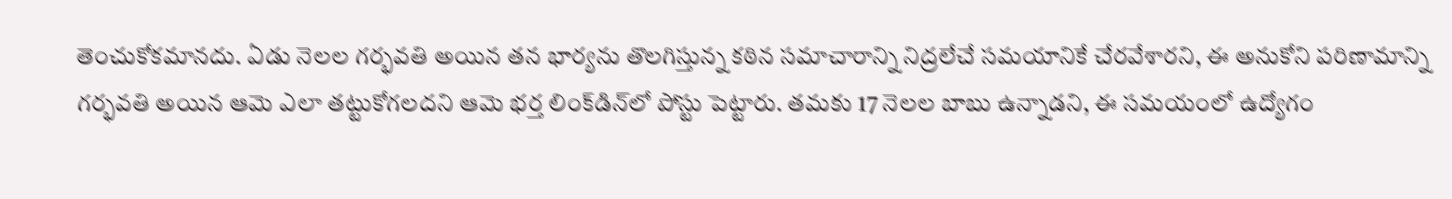తెంచుకోకమానదు. ఏడు నెలల గర్భవతి అయిన తన భార్యను తొలగిస్తున్న కఠిన సమాచారాన్ని నిద్రలేచే సమయానికే చేరవేశారని, ఈ అనుకోని పరిణామాన్ని గర్భవతి అయిన ఆమె ఎలా తట్టుకోగలదని ఆమె భర్త లింక్‌డిన్‌లో పోస్టు పెట్టారు. తమకు 17 నెలల బాబు ఉన్నాడని, ఈ సమయంలో ఉద్యోగం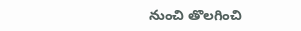నుంచి తొలగించి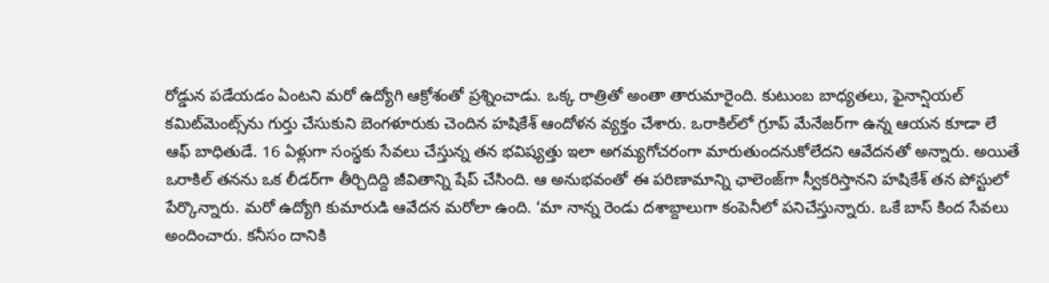రోడ్డున పడేయడం ఏంటని మరో ఉద్యోగి ఆక్రోశంతో ప్రశ్నించాడు. ఒక్క రాత్రితో అంతా తారుమారైంది. కుటుంబ బాధ్యతలు, ఫైనాన్షియల్ కమిట్‌మెంట్స్‌ను గుర్తు చేసుకుని బెంగళూరుకు చెందిన హషికేశ్ ఆందోళన వ్యక్తం చేశారు. ఒరాకిల్‌లో గ్రూప్ మేనేజర్‌గా ఉన్న ఆయన కూడా లే ఆఫ్ బాధితుడే. 16 ఏళ్లుగా సంస్థకు సేవలు చేస్తున్న తన భవిష్యత్తు ఇలా అగమ్యగోచరంగా మారుతుందనుకోలేదని ఆవేదనతో అన్నారు. అయితే ఒరాకిల్ తనను ఒక లీడర్‌గా తీర్చిదిద్ది జీవితాన్ని షేప్ చేసింది. ఆ అనుభవంతో ఈ పరిణామాన్ని ఛాలెంజ్‌గా స్వీకరిస్తానని హషికేశ్ తన పోస్టులో పేర్కొన్నారు. మరో ఉద్యోగి కుమారుడి ఆవేదన మరోలా ఉంది. ‘మా నాన్న రెండు దశాబ్దాలుగా కంపెనీలో పనిచేస్తున్నారు. ఒకే బాస్ కింద సేవలు అందించారు. కనీసం దానికి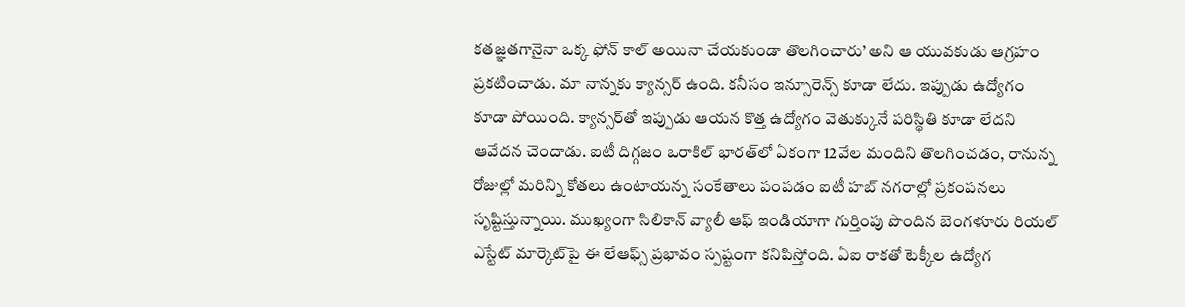కతజ్ఞతగానైనా ఒక్క ఫోన్ కాల్ అయినా చేయకుండా తొలగించారు’ అని ఆ యువకుడు ఆగ్రహం ప్రకటించాడు. మా నాన్నకు క్యాన్సర్ ఉంది. కనీసం ఇన్సూరెన్స్ కూడా లేదు. ఇప్పుడు ఉద్యోగం కూడా పోయింది. క్యాన్సర్‌తో ఇప్పుడు ఆయన కొత్త ఉద్యోగం వెతుక్కునే పరిస్థితి కూడా లేదని ఆవేదన చెందాడు. ఐటీ దిగ్గజం ఒరాకిల్ భారత్‌లో ఏకంగా 12వేల మందిని తొలగించడం, రానున్న రోజుల్లో మరిన్ని కోతలు ఉంటాయన్న సంకేతాలు పంపడం ఐటీ హబ్ నగరాల్లో ప్రకంపనలు సృష్టిస్తున్నాయి. ముఖ్యంగా సిలికాన్ వ్యాలీ ఆఫ్ ఇండియాగా గుర్తింపు పొందిన బెంగళూరు రియల్ ఎస్టేట్ మార్కెట్‌పై ఈ లేఆఫ్స్ ప్రభావం స్పష్టంగా కనిపిస్తోంది. ఏఐ రాకతో టెక్కీల ఉద్యోగ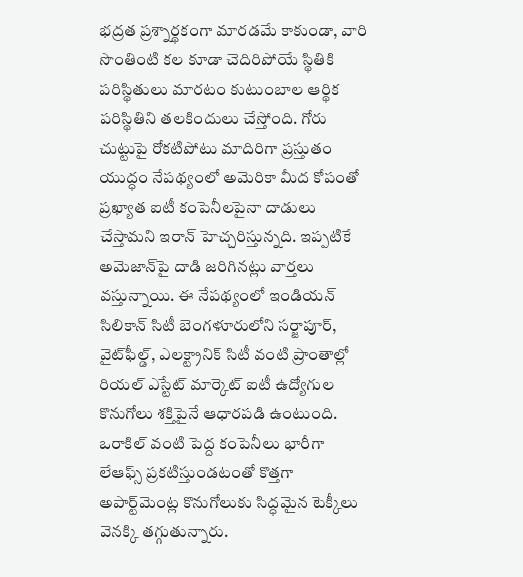భద్రత ప్రశ్నార్థకంగా మారడమే కాకుండా, వారి సొంతింటి కల కూడా చెదిరిపోయే స్థితికి పరిస్థితులు మారటం కుటుంబాల ఆర్థిక పరిస్థితిని తలకిందులు చేస్తోంది. గోరు చుట్టుపై రోకటిపోటు మాదిరిగా ప్రస్తుతం యుద్ధం నేపథ్యంలో అమెరికా మీద కోపంతో ప్రఖ్యాత ఐటీ కంపెనీలపైనా దాడులు చేస్తామని ఇరాన్ హెచ్చరిస్తున్నది. ఇప్పటికే అమెజాన్‌పై దాడి జరిగినట్లు వార్తలు వస్తున్నాయి. ఈ నేపథ్యంలో ఇండియన్ సిలికాన్ సిటీ బెంగళూరులోని సర్జాపూర్, వైట్‌ఫీల్డ్, ఎలక్ట్రానిక్ సిటీ వంటి ప్రాంతాల్లో రియల్ ఎస్టేట్ మార్కెట్ ఐటీ ఉద్యోగుల కొనుగోలు శక్తిపైనే ఆధారపడి ఉంటుంది. ఒరాకిల్ వంటి పెద్ద కంపెనీలు భారీగా లేఆఫ్స్ ప్రకటిస్తుండటంతో కొత్తగా అపార్ట్‌మెంట్ల కొనుగోలుకు సిద్ధమైన టెక్కీలు వెనక్కి తగ్గుతున్నారు.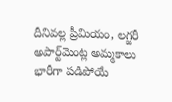దీనివల్ల ప్రీమియం, లగ్జరీ అపార్ట్‌మెంట్ల అమ్మకాలు భారీగా పడిపోయే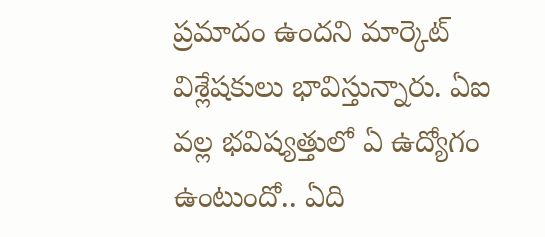ప్రమాదం ఉందని మార్కెట్ విశ్లేషకులు భావిస్తున్నారు. ఏఐ వల్ల భవిష్యత్తులో ఏ ఉద్యోగం ఉంటుందో.. ఏది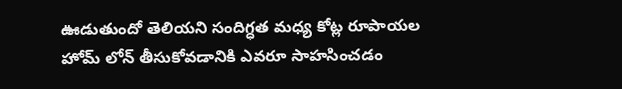ఊడుతుందో తెలియని సందిగ్ధత మధ్య కోట్ల రూపాయల హోమ్ లోన్ తీసుకోవడానికి ఎవరూ సాహసించడం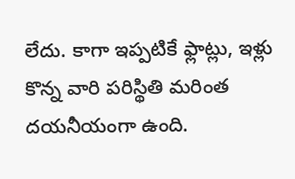లేదు. కాగా ఇప్పటికే ఫ్లాట్లు, ఇళ్లు కొన్న వారి పరిస్థితి మరింత దయనీయంగా ఉంది.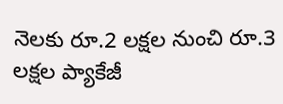నెలకు రూ.2 లక్షల నుంచి రూ.3 లక్షల ప్యాకేజీ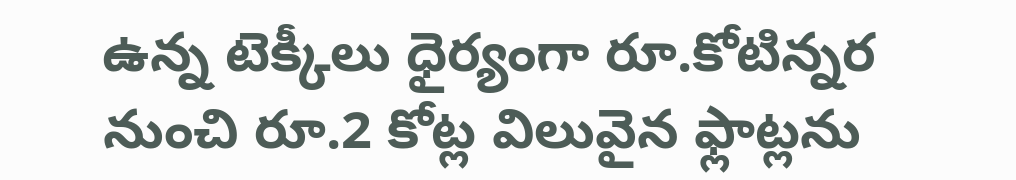ఉన్న టెక్కీలు ధైర్యంగా రూ.కోటిన్నర నుంచి రూ.2 కోట్ల విలువైన ఫ్లాట్లను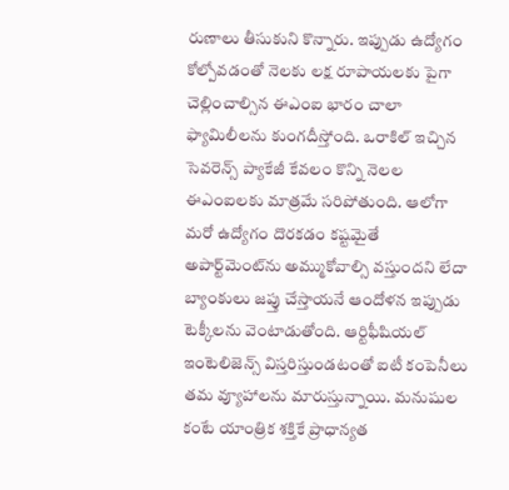రుణాలు తీసుకుని కొన్నారు. ఇప్పుడు ఉద్యోగం కోల్పోవడంతో నెలకు లక్ష రూపాయలకు పైగా చెల్లించాల్సిన ఈఎంఐ భారం చాలా ఫ్యామిలీలను కుంగదీస్తోంది. ఒరాకిల్ ఇచ్చిన సెవరెన్స్ ప్యాకేజీ కేవలం కొన్ని నెలల ఈఎంఐలకు మాత్రమే సరిపోతుంది. ఆలోగా మరో ఉద్యోగం దొరకడం కష్టమైతే అపార్ట్‌మెంట్‌ను అమ్ముకోవాల్సి వస్తుందని లేదా బ్యాంకులు జప్తు చేస్తాయనే ఆందోళన ఇప్పుడు టెక్కీలను వెంటాడుతోంది. ఆర్టిఫీషియల్ ఇంటెలిజెన్స్ విస్తరిస్తుండటంతో ఐటీ కంపెనీలు తమ వ్యూహాలను మారుస్తున్నాయి. మనుషుల కంటే యాంత్రిక శక్తికే ప్రాధాన్యత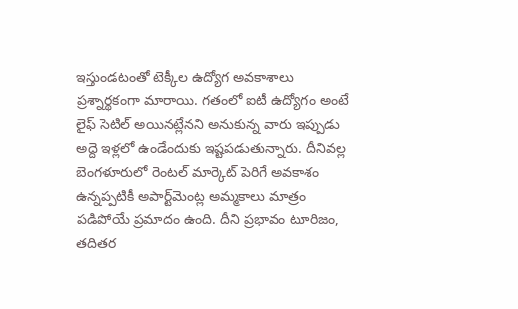ఇస్తుండటంతో టెక్కీల ఉద్యోగ అవకాశాలు ప్రశ్నార్థకంగా మారాయి. గతంలో ఐటీ ఉద్యోగం అంటే లైఫ్ సెటిల్ అయినట్లేనని అనుకున్న వారు ఇప్పుడు అద్దె ఇళ్లలో ఉండేందుకు ఇష్టపడుతున్నారు. దీనివల్ల బెంగళూరులో రెంటల్ మార్కెట్ పెరిగే అవకాశం ఉన్నప్పటికీ అపార్ట్‌మెంట్ల అమ్మకాలు మాత్రం పడిపోయే ప్రమాదం ఉంది. దీని ప్రభావం టూరిజం, తదితర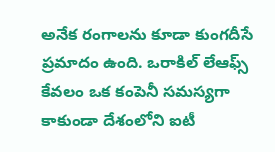అనేక రంగాలను కూడా కుంగదీసే ప్రమాదం ఉంది. ఒరాకిల్ లేఆఫ్స్ కేవలం ఒక కంపెనీ సమస్యగా కాకుండా దేశంలోని ఐటీ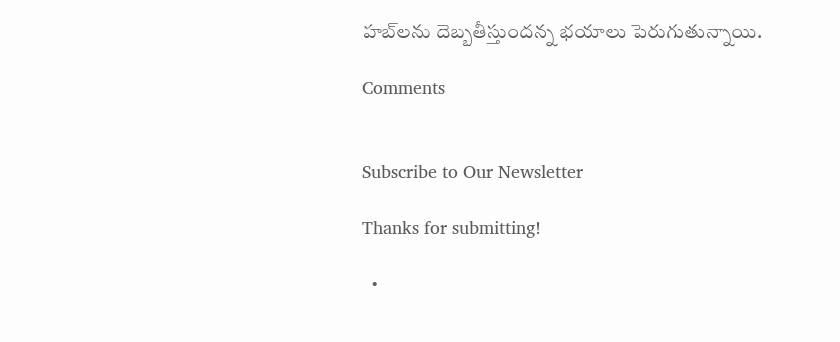హబ్‌లను దెబ్బతీస్తుందన్న భయాలు పెరుగుతున్నాయి.

Comments


Subscribe to Our Newsletter

Thanks for submitting!

  •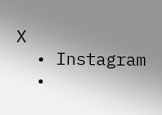X
  • Instagram
  •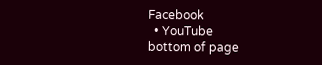Facebook
  • YouTube
bottom of page